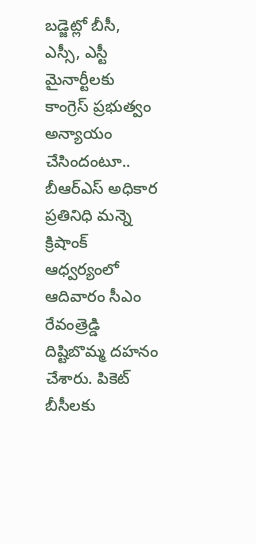బడ్జెట్లో బీసీ, ఎస్సీ, ఎస్టీ మైనార్టీలకు కాంగ్రెస్ ప్రభుత్వం అన్యాయం చేసిందంటూ.. బీఆర్ఎస్ అధికార ప్రతినిధి మన్నె క్రిషాంక్ ఆధ్వర్యంలో ఆదివారం సీఎం రేవంత్రెడ్డి దిష్టిబొమ్మ దహనం చేశారు. పికెట్
బీసీలకు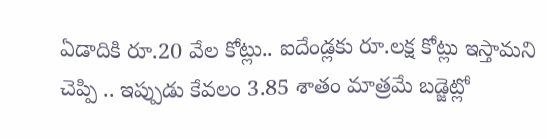ఏడాదికి రూ.20 వేల కోట్లు.. ఐదేండ్లకు రూ.లక్ష కోట్లు ఇస్తామని చెప్పి .. ఇప్పుడు కేవలం 3.85 శాతం మాత్రమే బడ్జెట్లో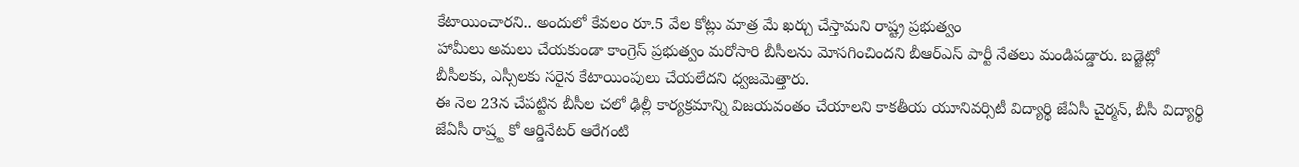కేటాయించారని.. అందులో కేవలం రూ.5 వేల కోట్లు మాత్ర మే ఖర్చు చేస్తామని రాష్ట్ర ప్రభుత్వం
హామీలు అమలు చేయకుండా కాంగ్రెస్ ప్రభుత్వం మరోసారి బీసీలను మోసగించిందని బీఆర్ఎస్ పార్టీ నేతలు మండిపడ్డారు. బడ్జెట్లో బీసీలకు, ఎస్సీలకు సరైన కేటాయింపులు చేయలేదని ధ్వజమెత్తారు.
ఈ నెల 23న చేపట్టిన బీసీల చలో ఢిల్లీ కార్యక్రమాన్ని విజయవంతం చేయాలని కాకతీయ యూనివర్సిటీ విద్యార్థి జేఏసీ చైర్మన్, బీసీ విద్యార్థి జేఏసీ రాష్ర్ట కో ఆర్డినేటర్ ఆరేగంటి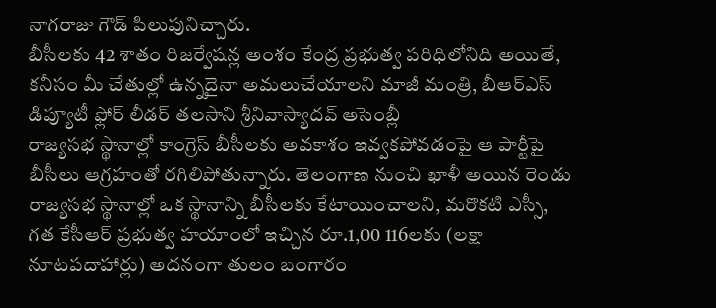నాగరాజు గౌడ్ పిలుపునిచ్చారు.
బీసీలకు 42 శాతం రిజర్వేషన్ల అంశం కేంద్ర ప్రభుత్వ పరిధిలోనిది అయితే, కనీసం మీ చేతుల్లో ఉన్నదైనా అమలుచేయాలని మాజీ మంత్రి, బీఆర్ఎస్ డిప్యూటీ ఫ్లోర్ లీడర్ తలసాని శ్రీనివాస్యాదవ్ అసెంబ్లీ
రాజ్యసభ స్థానాల్లో కాంగ్రెస్ బీసీలకు అవకాశం ఇవ్వకపోవడంపై ఆ పార్టీపై బీసీలు ఆగ్రహంతో రగిలిపోతున్నారు. తెలంగాణ నుంచి ఖాళీ అయిన రెండు రాజ్యసభ స్థానాల్లో ఒక స్థానాన్ని బీసీలకు కేటాయించాలని, మరొకటి ఎస్సీ,
గత కేసీఆర్ ప్రభుత్వ హయాంలో ఇచ్చిన రూ.1,00 116లకు (లక్షా నూటపదాహార్లు) అదనంగా తులం బంగారం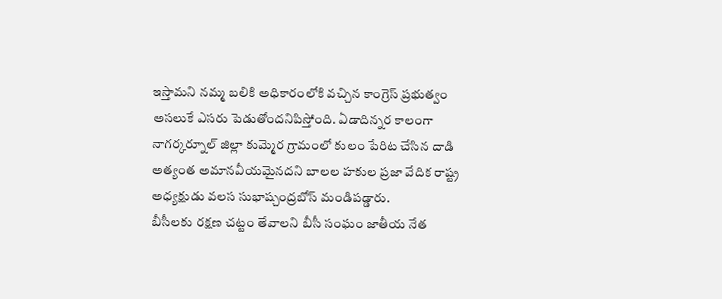ఇస్తామని నమ్మ బలికి అధికారంలోకి వచ్చిన కాంగ్రెస్ ప్రభుత్వం అసలుకే ఎసరు పెడుతోందనిపిస్తోంది. ఏడాదిన్నర కాలంగా
నాగర్కర్నూల్ జిల్లా కుమ్మెర గ్రామంలో కులం పేరిట చేసిన దాడి అత్యంత అమానవీయమైనదని బాలల హకుల ప్రజా వేదిక రాష్ట్ర అధ్యక్షుడు వలస సుభాష్చంద్రబోస్ మండిపడ్డారు.
బీసీలకు రక్షణ చట్టం తేవాలని బీసీ సంఘం జాతీయ నేత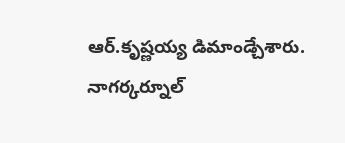ఆర్.కృష్ణయ్య డిమాండ్చేశారు. నాగర్కర్నూల్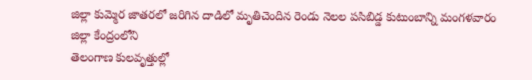జిల్లా కుమ్మెర జాతరలో జరిగిన దాడిలో మృతిచెందిన రెండు నెలల పసిబిడ్డ కుటుంబాన్ని మంగళవారం జిల్లా కేంద్రంలోని
తెలంగాణ కులవృత్తుల్లో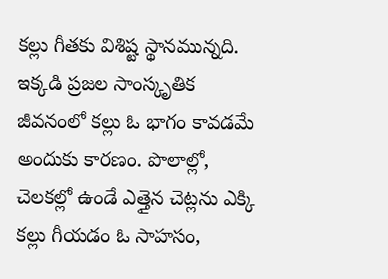కల్లు గీతకు విశిష్ట స్థానమున్నది. ఇక్కడి ప్రజల సాంస్కృతిక జీవనంలో కల్లు ఓ భాగం కావడమే అందుకు కారణం. పొలాల్లో, చెలకల్లో ఉండే ఎత్తైన చెట్లను ఎక్కి కల్లు గీయడం ఓ సాహసం,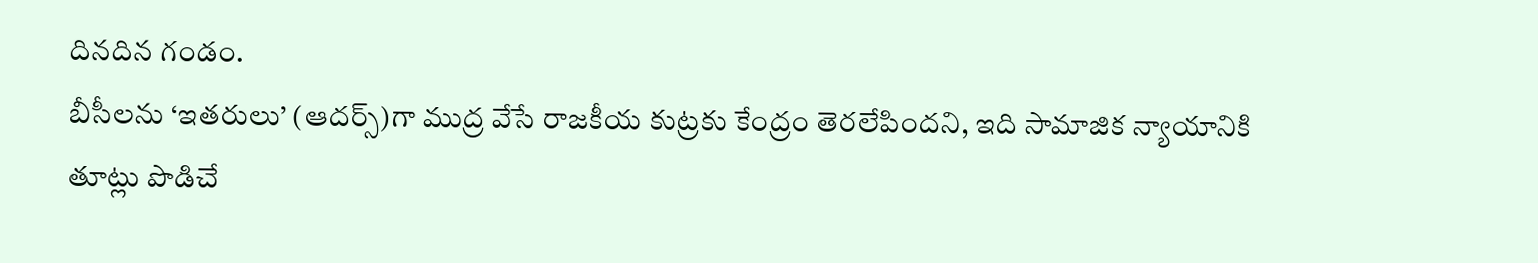దినదిన గండం.
బీసీలను ‘ఇతరులు’ (ఆదర్స్)గా ముద్ర వేసే రాజకీయ కుట్రకు కేంద్రం తెరలేపిందని, ఇది సామాజిక న్యాయానికి తూట్లు పొడిచే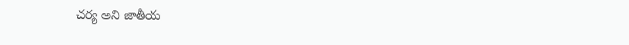చర్య అని జాతీయ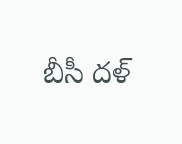బీసీ దళ్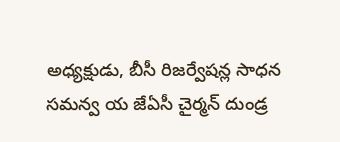అధ్యక్షుడు, బీసీ రిజర్వేషన్ల సాధన సమన్వ య జేఏసీ చైర్మన్ దుండ్ర